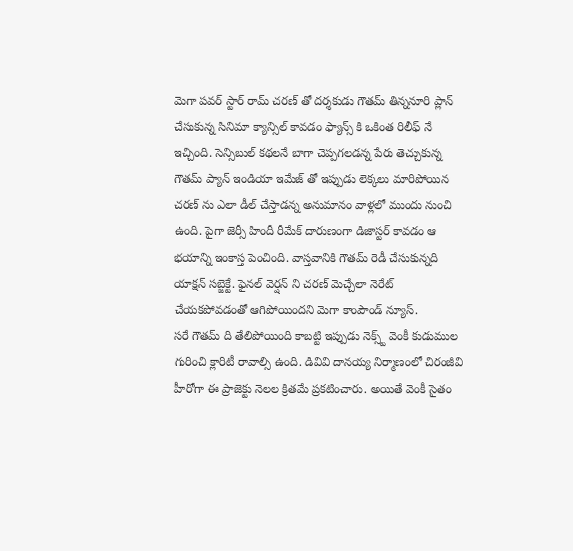మెగా పవర్ స్టార్ రామ్ చరణ్ తో దర్శకుడు గౌతమ్ తిన్ననూరి ప్లాన్ చేసుకున్న సినిమా క్యాన్సిల్ కావడం ఫ్యాన్స్ కి ఒకింత రిలీఫ్ నే ఇచ్చింది. సెన్సిబుల్ కథలనే బాగా చెప్పగలడన్న పేరు తెచ్చుకున్న గౌతమ్ ప్యాన్ ఇండియా ఇమేజ్ తో ఇప్పుడు లెక్కలు మారిపోయిన చరణ్ ను ఎలా డీల్ చేస్తాడన్న అనుమానం వాళ్లలో ముందు నుంచి ఉంది. పైగా జెర్సీ హిందీ రీమేక్ దారుణంగా డిజాస్టర్ కావడం ఆ భయాన్ని ఇంకాస్త పెంచింది. వాస్తవానికి గౌతమ్ రెడీ చేసుకున్నది యాక్షన్ సబ్జెక్టే. ఫైనల్ వెర్షన్ ని చరణ్ మెచ్చేలా నెరేట్ చేయకపోవడంతో ఆగిపోయిందని మెగా కాంపౌండ్ న్యూస్.
సరే గౌతమ్ ది తేలిపోయింది కాబట్టి ఇప్పుడు నెక్స్ట్ వెంకీ కుడుముల గురించి క్లారిటీ రావాల్సి ఉంది. డివివి దానయ్య నిర్మాణంలో చిరంజీవి హీరోగా ఈ ప్రాజెక్టు నెలల క్రితమే ప్రకటించారు. అయితే వెంకీ సైతం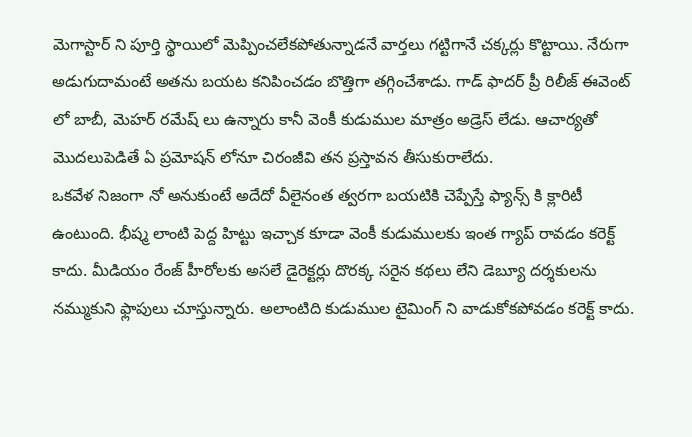మెగాస్టార్ ని పూర్తి స్థాయిలో మెప్పించలేకపోతున్నాడనే వార్తలు గట్టిగానే చక్కర్లు కొట్టాయి. నేరుగా అడుగుదామంటే అతను బయట కనిపించడం బొత్తిగా తగ్గించేశాడు. గాడ్ ఫాదర్ ప్రీ రిలీజ్ ఈవెంట్ లో బాబీ, మెహర్ రమేష్ లు ఉన్నారు కానీ వెంకీ కుడుముల మాత్రం అడ్రెస్ లేడు. ఆచార్యతో మొదలుపెడితే ఏ ప్రమోషన్ లోనూ చిరంజీవి తన ప్రస్తావన తీసుకురాలేదు.
ఒకవేళ నిజంగా నో అనుకుంటే అదేదో వీలైనంత త్వరగా బయటికి చెప్పేస్తే ఫ్యాన్స్ కి క్లారిటీ ఉంటుంది. భీష్మ లాంటి పెద్ద హిట్టు ఇచ్చాక కూడా వెంకీ కుడుములకు ఇంత గ్యాప్ రావడం కరెక్ట్ కాదు. మీడియం రేంజ్ హీరోలకు అసలే డైరెక్టర్లు దొరక్క సరైన కథలు లేని డెబ్యూ దర్శకులను నమ్ముకుని ఫ్లాపులు చూస్తున్నారు. అలాంటిది కుడుముల టైమింగ్ ని వాడుకోకపోవడం కరెక్ట్ కాదు.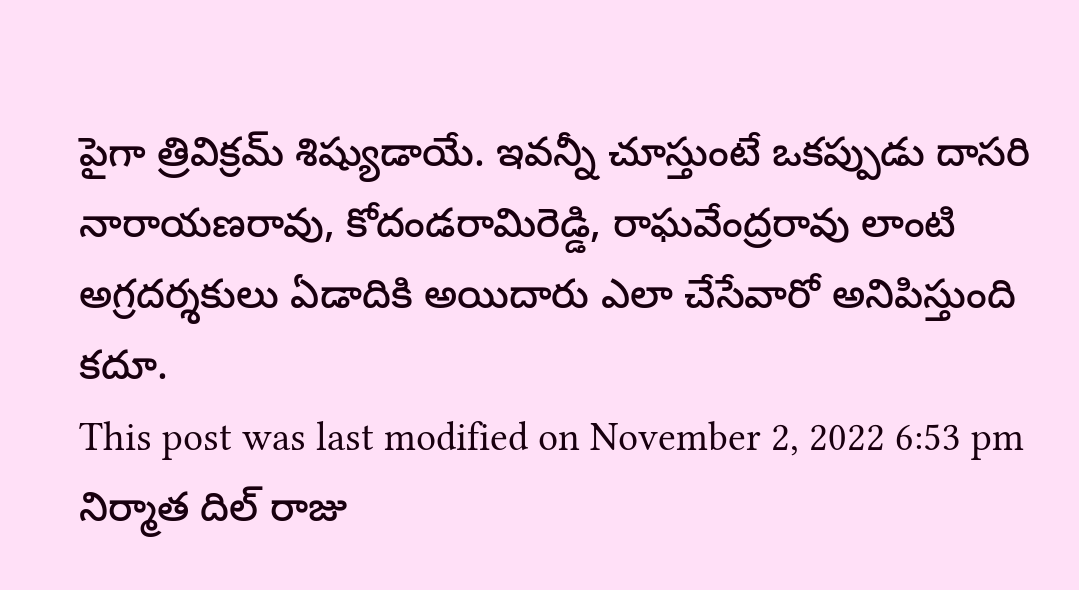పైగా త్రివిక్రమ్ శిష్యుడాయే. ఇవన్నీ చూస్తుంటే ఒకప్పుడు దాసరి నారాయణరావు, కోదండరామిరెడ్డి, రాఘవేంద్రరావు లాంటి అగ్రదర్శకులు ఏడాదికి అయిదారు ఎలా చేసేవారో అనిపిస్తుంది కదూ.
This post was last modified on November 2, 2022 6:53 pm
నిర్మాత దిల్ రాజు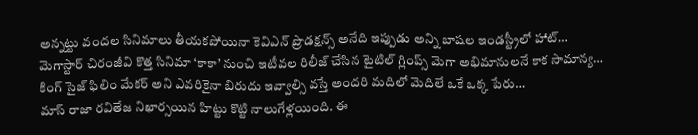అన్నట్టు వందల సినిమాలు తీయకపోయినా కెవిఎన్ ప్రొడక్షన్స్ అనేది ఇప్పుడు అన్ని బాషల ఇండస్ట్రీలో హాట్…
మెగాస్టార్ చిరంజీవి కొత్త సినిమా ‘కాకా’ నుంచి ఇటీవల రిలీజ్ చేసిన టైటిల్ గ్లింప్స్ మెగా అభిమానులనే కాక సామాన్య…
కింగ్ సైజ్ ఫిలిం మేకర్ అని ఎవరికైనా బిరుదు ఇవ్వాల్సి వస్తే అందరి మదిలో మెదిలే ఒకే ఒక్క పేరు…
మాస్ రాజా రవితేజ నిఖార్సయిన హిట్టు కొట్టి నాలుగేళ్లయింది. ఈ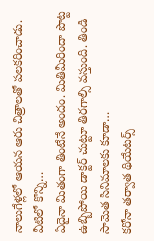నాలుగేళ్లలో ఆయన ఆరు చిత్రాలతో పలకరించాడు. వీటిలో కొన్ని…
ఏదైనా మితంగా తింటేనే అందం. మితిమీరిందా పొట్ట ఉబ్బిపోయి డాక్టర్ చుట్టూ తిరగాల్సి వస్తుంది. తిండి సామెత సినిమాలకు కూడా…
కరోనా తర్వాత థియేటర్స్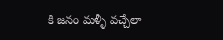కి జనం మళ్ళీ వచ్చేలా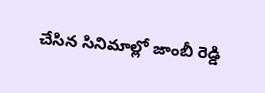చేసిన సినిమాల్లో జాంబీ రెడ్డి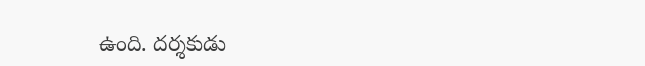ఉంది. దర్శకుడు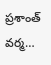ప్రశాంత్ వర్మ…